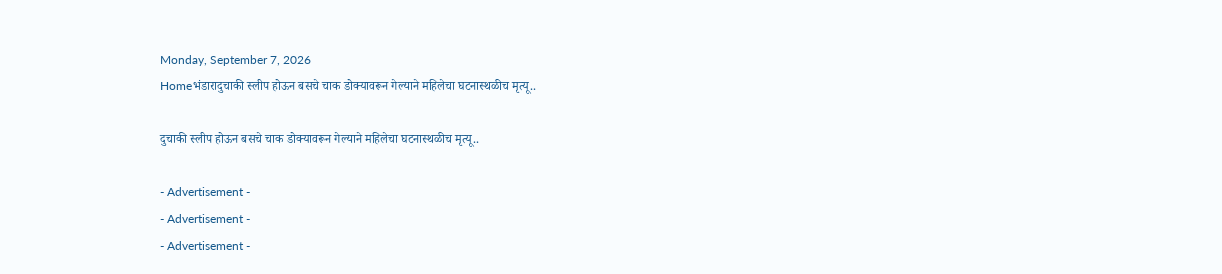Monday, September 7, 2026
Homeभंडारादुचाकी स्लीप होऊन बसचे चाक डोक्यावरून गेल्याने महिलेचा घटनास्थळीच मृत्यू..

दुचाकी स्लीप होऊन बसचे चाक डोक्यावरून गेल्याने महिलेचा घटनास्थळीच मृत्यू..

- Advertisement -
- Advertisement -
- Advertisement -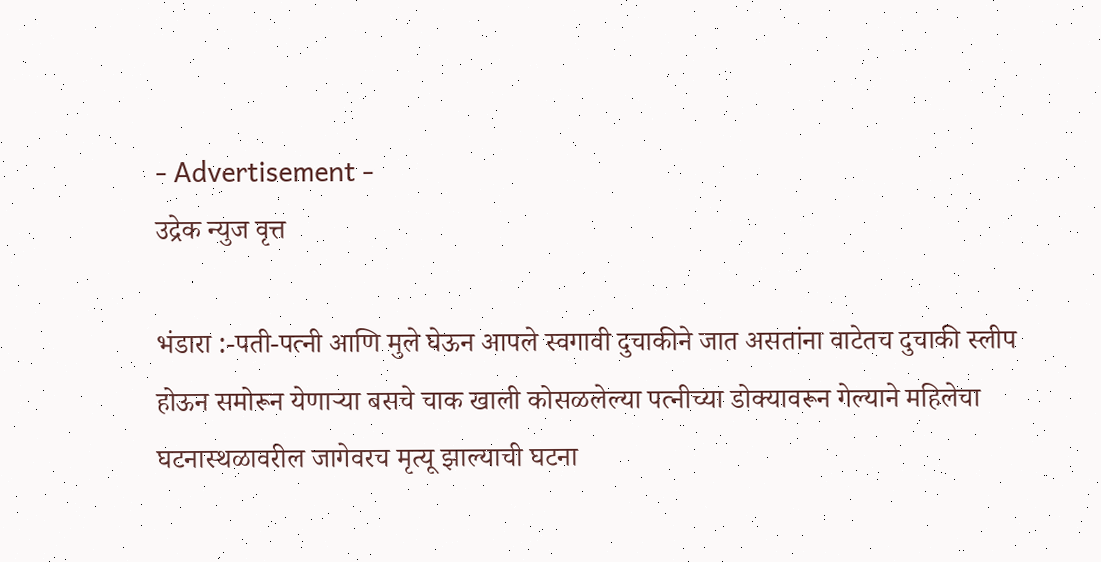- Advertisement -
उद्रेक न्युज वृत्त

भंडारा :-पती-पत्नी आणि मुले घेऊन आपले स्वगावी दुचाकीने जात असतांना वाटेतच दुचाकी स्लीप होऊन समोरून येणाऱ्या बसचे चाक खाली कोसळलेल्या पत्नीच्या डोक्यावरून गेल्याने महिलेचा घटनास्थळावरील जागेवरच मृत्यू झाल्याची घटना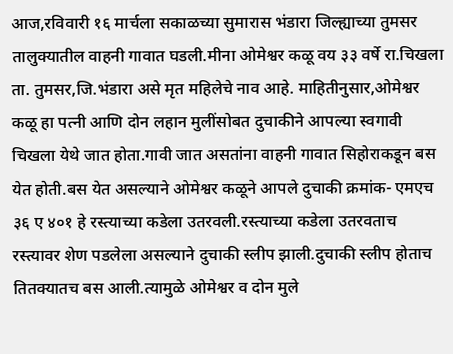आज,रविवारी १६ मार्चला सकाळच्या सुमारास भंडारा जिल्ह्याच्या तुमसर तालुक्यातील वाहनी गावात घडली.मीना ओमेश्वर कळू वय ३३ वर्षे रा.चिखला ता. तुमसर,जि.भंडारा असे मृत महिलेचे नाव आहे. माहितीनुसार,ओमेश्वर कळू हा पत्नी आणि दोन लहान मुलींसोबत दुचाकीने आपल्या स्वगावी चिखला येथे जात होता.गावी जात असतांना वाहनी गावात सिहोराकडून बस येत होती.बस येत असल्याने ओमेश्वर कळूने आपले दुचाकी क्रमांक- एमएच ३६ ए ४०१ हे रस्त्याच्या कडेला उतरवली.रस्त्याच्या कडेला उतरवताच रस्त्यावर शेण पडलेला असल्याने दुचाकी स्लीप झाली.दुचाकी स्लीप होताच तितक्यातच बस आली.त्यामुळे ओमेश्वर व दोन मुले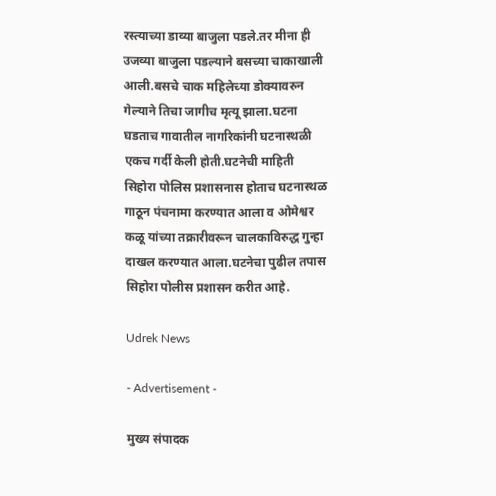रस्त्याच्या डाव्या बाजुला पडले.तर मीना ही उजव्या बाजुला पडल्याने बसच्या चाकाखाली आली.बसचे चाक महिलेच्या डोक्यावरुन गेल्याने तिचा जागीच मृत्यू झाला.घटना घडताच गावातील नागरिकांनी घटनास्थळी एकच गर्दी केली होती.घटनेची माहिती सिहोरा पोलिस प्रशासनास होताच घटनास्थळ गाठून पंचनामा करण्यात आला व ओमेश्वर कळू यांच्या तक्रारीवरून चालकाविरुद्ध गुन्हा दाखल करण्यात आला.घटनेचा पुढील तपास सिहोरा पोलीस प्रशासन करीत आहे.

Udrek News

- Advertisement -

मुख्य संपादक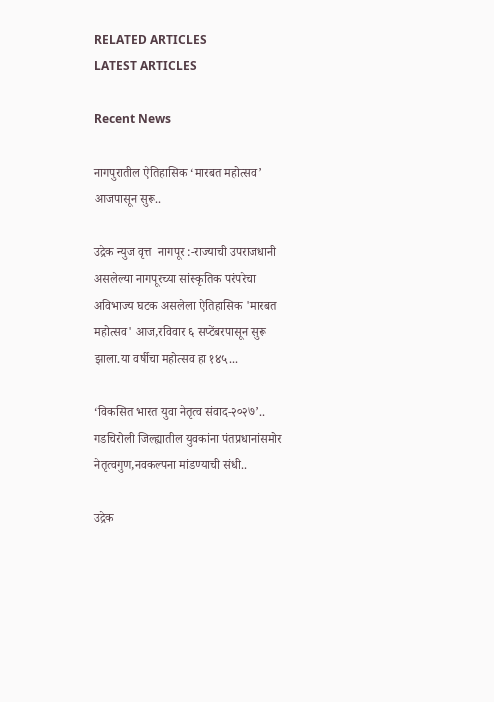RELATED ARTICLES
LATEST ARTICLES

Recent News

नागपुरातील ऐतिहासिक ‘मारबत महोत्सव’ आजपासून सुरू..

उद्रेक न्युज वृत्त  नागपूर :-राज्याची उपराजधानी असलेल्या नागपूरच्या सांस्कृतिक परंपरेचा अविभाज्य घटक असलेला ऐतिहासिक 'मारबत महोत्सव' आज,रविवार ६ सप्टेंबरपासून सुरू झाला.या वर्षीचा महोत्सव हा १४५...

‘विकसित भारत युवा नेतृत्व संवाद-२०२७’.. गडचिरोली जिल्ह्यातील युवकांना पंतप्रधानांसमोर नेतृत्वगुण,नवकल्पना मांडण्याची संधी..

उद्रेक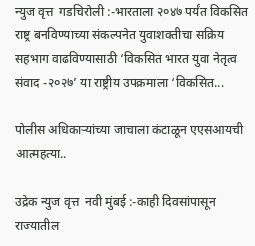न्युज वृत्त  गडचिरोली :-भारताला २०४७ पर्यंत विकसित राष्ट्र बनविण्याच्या संकल्पनेत युवाशक्तीचा सक्रिय सहभाग वाढविण्यासाठी ‘विकसित भारत युवा नेतृत्व संवाद -२०२७’ या राष्ट्रीय उपक्रमाला ‘विकसित...

पोलीस अधिकाऱ्यांच्या जाचाला कंटाळून एएसआयची आत्महत्या..

उद्रेक न्युज वृत्त  नवी मुंबई :-काही दिवसांपासून राज्यातील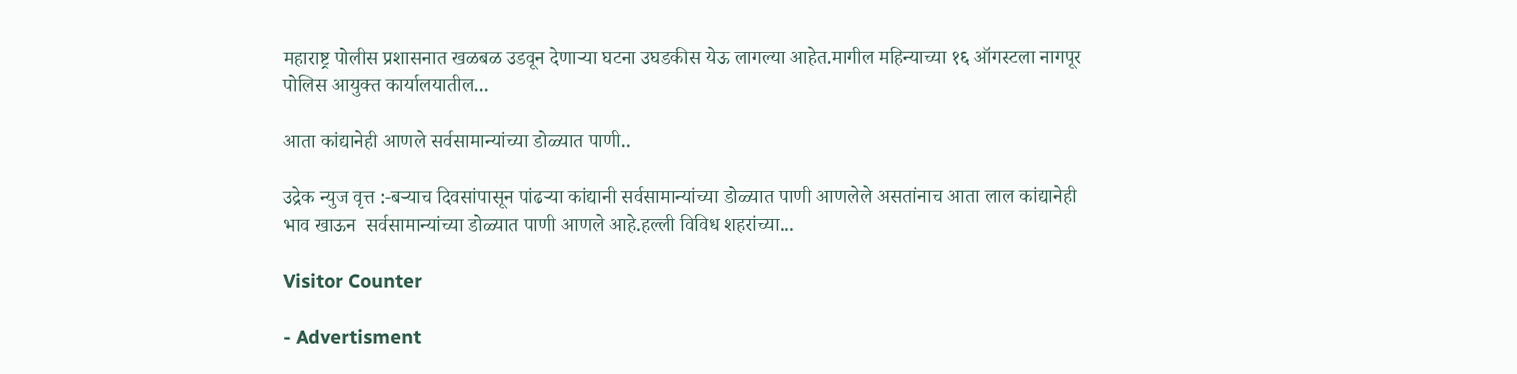महाराष्ट्र पोलीस प्रशासनात खळबळ उडवून देणाऱ्या घटना उघडकीस येऊ लागल्या आहेत.मागील महिन्याच्या १६ ऑगस्टला नागपूर पोलिस आयुक्त कार्यालयातील...

आता कांद्यानेही आणले सर्वसामान्यांच्या डोळ्यात पाणी..

उद्रेक न्युज वृत्त :-बऱ्याच दिवसांपासून पांढऱ्या कांद्यानी सर्वसामान्यांच्या डोळ्यात पाणी आणलेले असतांनाच आता लाल कांद्यानेही भाव खाऊन  सर्वसामान्यांच्या डोळ्यात पाणी आणले आहे.हल्ली विविध शहरांच्या...

Visitor Counter

- Advertisment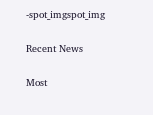-spot_imgspot_img

Recent News

Most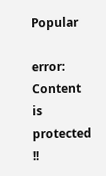Popular

error: Content is protected !!